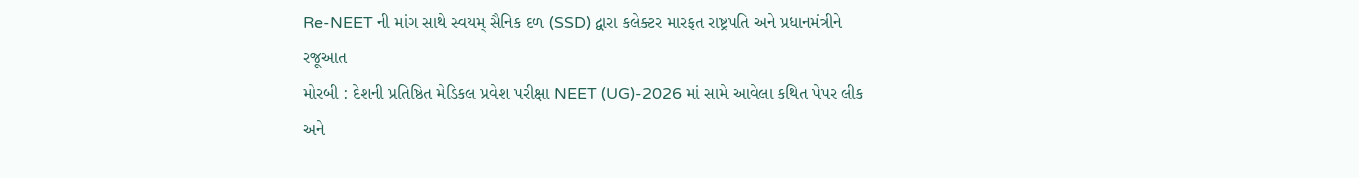Re-NEET ની માંગ સાથે સ્વયમ્ સૈનિક દળ (SSD) દ્વારા કલેક્ટર મારફત રાષ્ટ્રપતિ અને પ્રધાનમંત્રીને રજૂઆત
મોરબી : દેશની પ્રતિષ્ઠિત મેડિકલ પ્રવેશ પરીક્ષા NEET (UG)-2026 માં સામે આવેલા કથિત પેપર લીક અને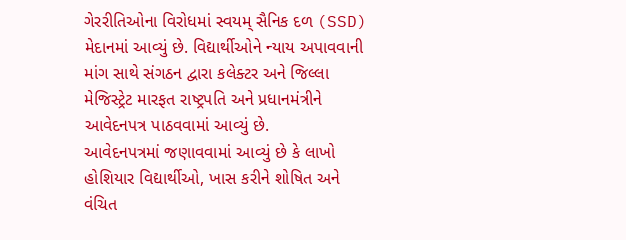ગેરરીતિઓના વિરોધમાં સ્વયમ્ સૈનિક દળ (SSD) મેદાનમાં આવ્યું છે. વિદ્યાર્થીઓને ન્યાય અપાવવાની માંગ સાથે સંગઠન દ્વારા કલેક્ટર અને જિલ્લા મેજિસ્ટ્રેટ મારફત રાષ્ટ્રપતિ અને પ્રધાનમંત્રીને આવેદનપત્ર પાઠવવામાં આવ્યું છે.
આવેદનપત્રમાં જણાવવામાં આવ્યું છે કે લાખો હોશિયાર વિદ્યાર્થીઓ, ખાસ કરીને શોષિત અને વંચિત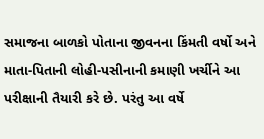સમાજના બાળકો પોતાના જીવનના કિંમતી વર્ષો અને માતા-પિતાની લોહી-પસીનાની કમાણી ખર્ચીને આ પરીક્ષાની તૈયારી કરે છે. પરંતુ આ વર્ષે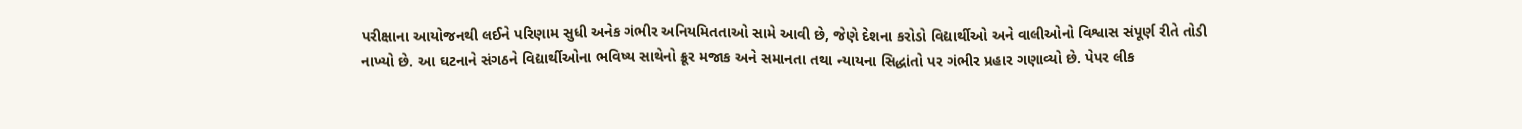પરીક્ષાના આયોજનથી લઈને પરિણામ સુધી અનેક ગંભીર અનિયમિતતાઓ સામે આવી છે, જેણે દેશના કરોડો વિદ્યાર્થીઓ અને વાલીઓનો વિશ્વાસ સંપૂર્ણ રીતે તોડી નાખ્યો છે. આ ઘટનાને સંગઠને વિદ્યાર્થીઓના ભવિષ્ય સાથેનો ક્રૂર મજાક અને સમાનતા તથા ન્યાયના સિદ્ધાંતો પર ગંભીર પ્રહાર ગણાવ્યો છે. પેપર લીક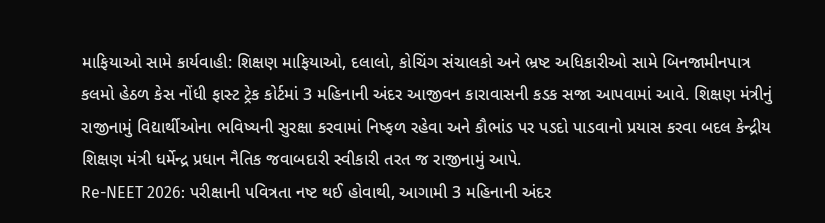માફિયાઓ સામે કાર્યવાહી: શિક્ષણ માફિયાઓ, દલાલો, કોચિંગ સંચાલકો અને ભ્રષ્ટ અધિકારીઓ સામે બિનજામીનપાત્ર કલમો હેઠળ કેસ નોંધી ફાસ્ટ ટ્રેક કોર્ટમાં 3 મહિનાની અંદર આજીવન કારાવાસની કડક સજા આપવામાં આવે. શિક્ષણ મંત્રીનું રાજીનામું વિદ્યાર્થીઓના ભવિષ્યની સુરક્ષા કરવામાં નિષ્ફળ રહેવા અને કૌભાંડ પર પડદો પાડવાનો પ્રયાસ કરવા બદલ કેન્દ્રીય શિક્ષણ મંત્રી ધર્મેન્દ્ર પ્રધાન નૈતિક જવાબદારી સ્વીકારી તરત જ રાજીનામું આપે.
Re-NEET 2026: પરીક્ષાની પવિત્રતા નષ્ટ થઈ હોવાથી, આગામી 3 મહિનાની અંદર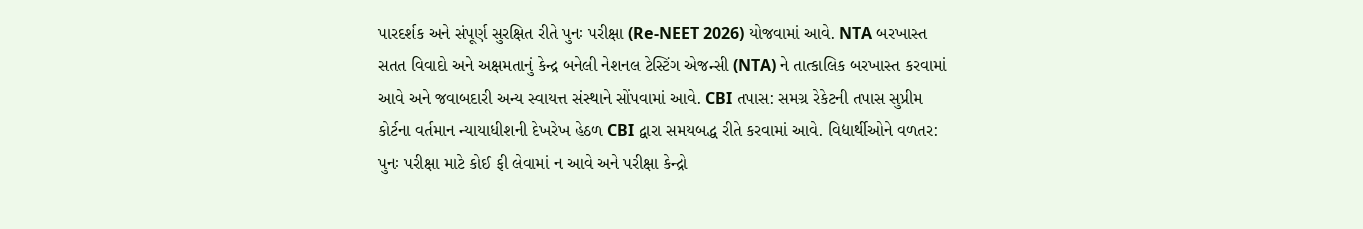પારદર્શક અને સંપૂર્ણ સુરક્ષિત રીતે પુનઃ પરીક્ષા (Re-NEET 2026) યોજવામાં આવે. NTA બરખાસ્ત સતત વિવાદો અને અક્ષમતાનું કેન્દ્ર બનેલી નેશનલ ટેસ્ટિંગ એજન્સી (NTA) ને તાત્કાલિક બરખાસ્ત કરવામાં આવે અને જવાબદારી અન્ય સ્વાયત્ત સંસ્થાને સોંપવામાં આવે. CBI તપાસ: સમગ્ર રેકેટની તપાસ સુપ્રીમ કોર્ટના વર્તમાન ન્યાયાધીશની દેખરેખ હેઠળ CBI દ્વારા સમયબદ્ધ રીતે કરવામાં આવે. વિદ્યાર્થીઓને વળતર: પુનઃ પરીક્ષા માટે કોઈ ફી લેવામાં ન આવે અને પરીક્ષા કેન્દ્રો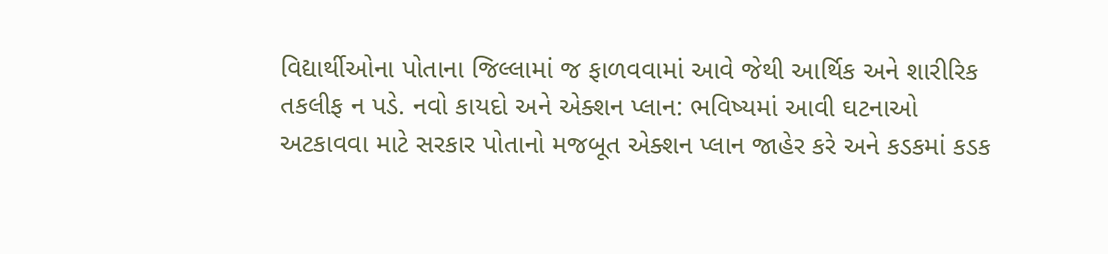વિદ્યાર્થીઓના પોતાના જિલ્લામાં જ ફાળવવામાં આવે જેથી આર્થિક અને શારીરિક તકલીફ ન પડે. નવો કાયદો અને એક્શન પ્લાન: ભવિષ્યમાં આવી ઘટનાઓ અટકાવવા માટે સરકાર પોતાનો મજબૂત એક્શન પ્લાન જાહેર કરે અને કડકમાં કડક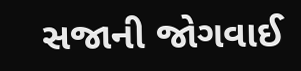સજાની જોગવાઈ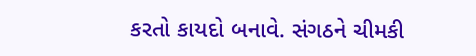કરતો કાયદો બનાવે. સંગઠને ચીમકી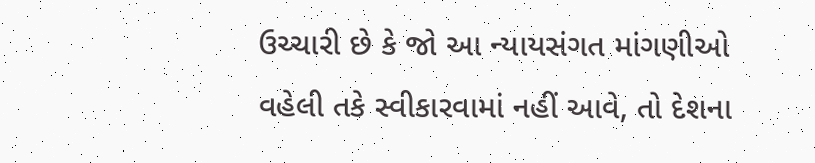ઉચ્ચારી છે કે જો આ ન્યાયસંગત માંગણીઓ વહેલી તકે સ્વીકારવામાં નહીં આવે, તો દેશના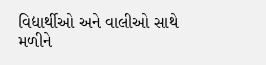વિદ્યાર્થીઓ અને વાલીઓ સાથે મળીને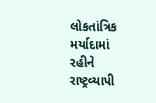લોકતાંત્રિક મર્યાદામાં રહીને રાષ્ટ્રવ્યાપી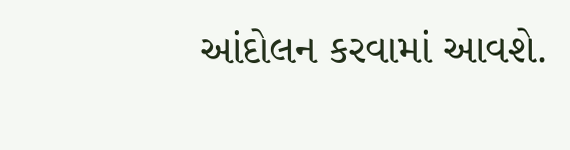આંદોલન કરવામાં આવશે.